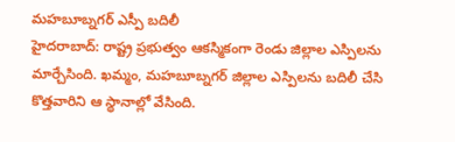మహబూబ్నగర్ ఎస్పీ బదిలీ
హైదరాబాద్: రాష్ట్ర ప్రభుత్వం ఆకస్మికంగా రెండు జిల్లాల ఎస్పిలను మార్చేసింది. ఖమ్మం, మహబూబ్నగర్ జిల్లాల ఎస్పిలను బదిలీ చేసి కొత్తవారిని ఆ స్థానాల్లో వేసింది.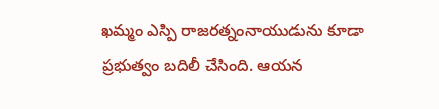ఖమ్మం ఎస్పి రాజరత్నంనాయుడును కూడా ప్రభుత్వం బదిలీ చేసింది. ఆయన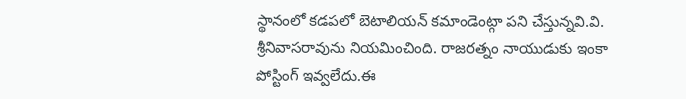స్థానంలో కడపలో బెటాలియన్ కమాండెంట్గా పని చేస్తున్నవి.వి. శ్రీనివాసరావును నియమించింది. రాజరత్నం నాయుడుకు ఇంకా పోస్టింగ్ ఇవ్వలేదు.ఈ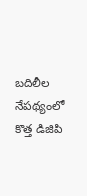బదిలీల నేపథ్యంలో కొత్త డిజిపి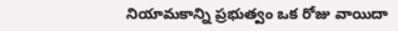నియామకాన్ని ప్రభుత్వం ఒక రోజు వాయిదా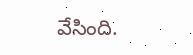వేసింది.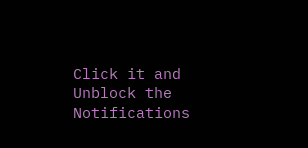Click it and Unblock the Notifications